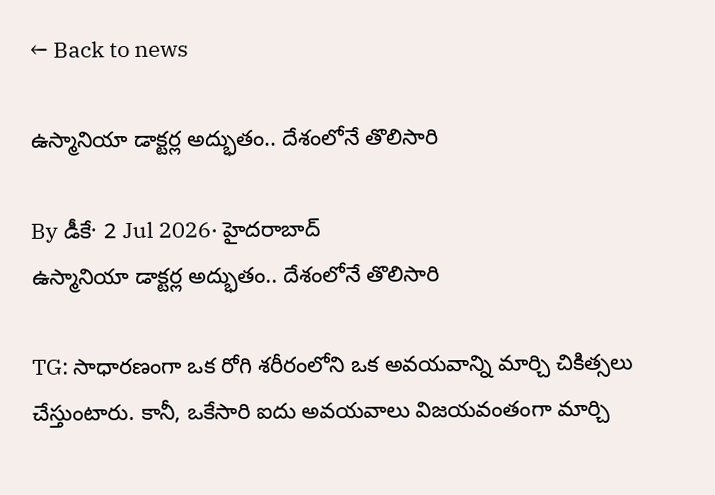← Back to news

ఉస్మానియా డాక్టర్ల అద్భుతం.. దేశంలోనే తొలిసారి

By డీకే· 2 Jul 2026· హైదరాబాద్‌
ఉస్మానియా డాక్టర్ల అద్భుతం.. దేశంలోనే తొలిసారి

TG: సాధారణంగా ఒక రోగి శరీరంలోని ఒక అవయవాన్ని మార్చి చికిత్సలు చేస్తుంటారు. కానీ, ఒకేసారి ఐదు అవయవాలు విజయవంతంగా మార్చి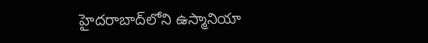హైదరాబాద్‌లోని ఉస్మానియా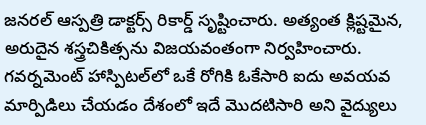జనరల్‌ ఆస్పత్రి డాక్టర్స్ రికార్డ్ సృష్టించారు. అత్యంత క్లిష్టమైన, అరుదైన శస్త్రచికిత్సను విజయవంతంగా నిర్వహించారు. గవర్నమెంట్ హాస్పిటల్‌లో ఒకే రోగికి ఓకేసారి ఐదు అవయవ మార్పిడిలు చేయడం దేశంలో ఇదే మొదటిసారి అని వైద్యులు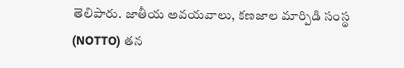తెలిపారు. జాతీయ అవయవాలు, కణజాల మార్పిడి సంస్థ (NOTTO) తన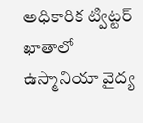అధికారిక ట్విట్టర్ ఖాతాలో ఉస్మానియా వైద్య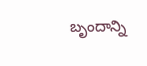బృందాన్ని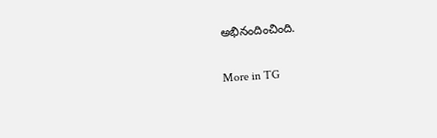అభినందించింది.

More in TG